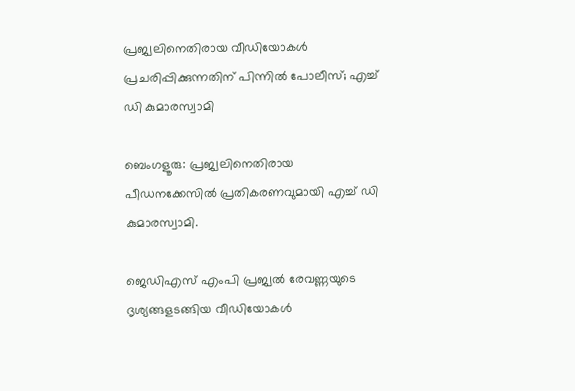പ്രജ്വലിനെതിരായ വീഡിയോകൾ പ്രചരിപ്പിക്കുന്നതിന് പിന്നിൽ പോലീസ്; എച്ച് ഡി കുമാരസ്വാമി

ബെംഗളൂരു: പ്രജ്വലിനെതിരായ പീഡനക്കേസില്‍ പ്രതികരണവുമായി എച്ച്‌ ഡി കുമാരസ്വാമി.

ജെഡിഎസ് എംപി പ്രജ്വല്‍ രേവണ്ണയുടെ ദൃശ്യങ്ങളടങ്ങിയ വീഡിയോകള്‍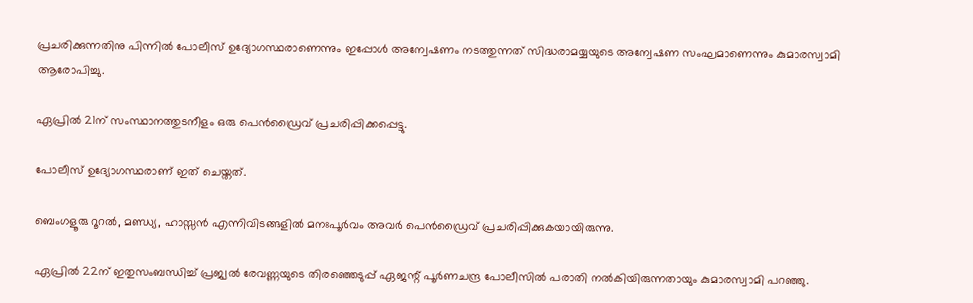പ്രചരിക്കുന്നതിനു പിന്നില്‍ പോലീസ് ഉദ്യോഗസ്ഥരാണെന്നും ഇപ്പോള്‍ അന്വേഷണം നടത്തുന്നത് സിദ്ധരാമയ്യയുടെ അന്വേഷണ സംഘമാണെന്നും കുമാരസ്വാമി ആരോപിച്ചു.

ഏപ്രില്‍ 21ന് സംസ്ഥാനത്തുടനീളം ഒരു പെന്‍ഡ്രൈവ് പ്രചരിപ്പിക്കപ്പെട്ടു.

പോലീസ് ഉദ്യോഗസ്ഥരാണ് ഇത് ചെയ്തത്.

ബെംഗളൂരു റൂറല്‍, മണ്ഡ്യ, ഹാസ്സന്‍ എന്നിവിടങ്ങളില്‍ മനഃപൂര്‍വം അവര്‍ പെന്‍ഡ്രൈവ് പ്രചരിപ്പിക്കുകയായിരുന്നു.

ഏപ്രില്‍ 22ന് ഇതുസംബന്ധിച്ച്‌ പ്രജ്വല്‍ രേവണ്ണയുടെ തിരഞ്ഞെടുപ്പ് ഏജന്റ് പൂര്‍ണചന്ദ്ര പോലീസില്‍ പരാതി നല്‍കിയിരുന്നതായും കുമാരസ്വാമി പറഞ്ഞു.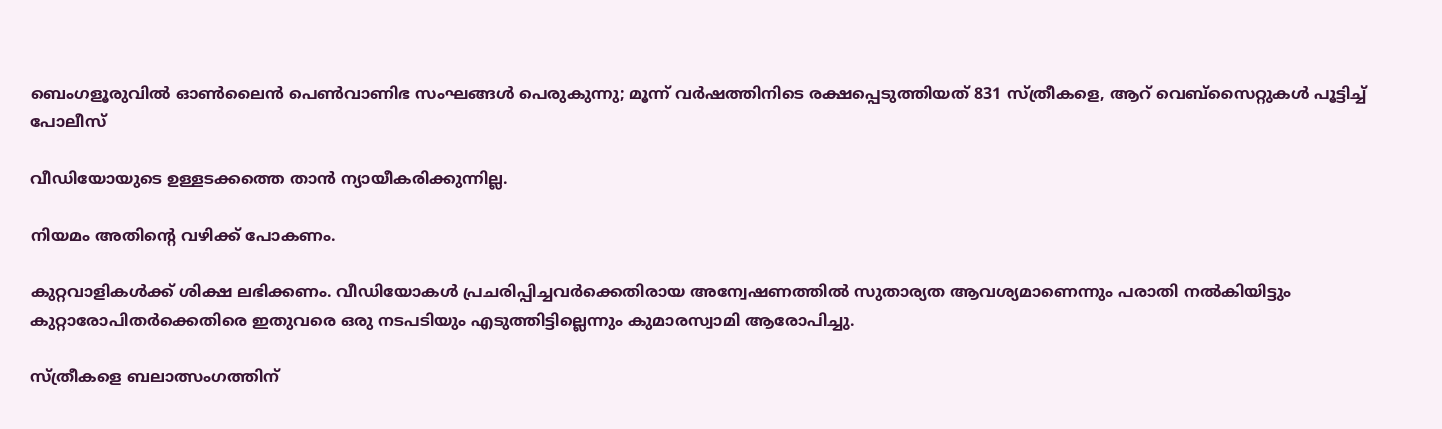ബെംഗളൂരുവിൽ ഓൺലൈൻ പെൺവാണിഭ സംഘങ്ങൾ പെരുകുന്നു; മൂന്ന് വർഷത്തിനിടെ രക്ഷപ്പെടുത്തിയത് 831 സ്ത്രീകളെ, ആറ് വെബ്‌സൈറ്റുകൾ പൂട്ടിച്ച് പോലീസ്

വീഡിയോയുടെ ഉള്ളടക്കത്തെ താന്‍ ന്യായീകരിക്കുന്നില്ല.

നിയമം അതിന്റെ വഴിക്ക് പോകണം.

കുറ്റവാളികള്‍ക്ക് ശിക്ഷ ലഭിക്കണം. വീഡിയോകള്‍ പ്രചരിപ്പിച്ചവര്‍ക്കെതിരായ അന്വേഷണത്തില്‍ സുതാര്യത ആവശ്യമാണെന്നും പരാതി നല്‍കിയിട്ടും കുറ്റാരോപിതര്‍ക്കെതിരെ ഇതുവരെ ഒരു നടപടിയും എടുത്തിട്ടില്ലെന്നും കുമാരസ്വാമി ആരോപിച്ചു.

സ്ത്രീകളെ ബലാത്സംഗത്തിന്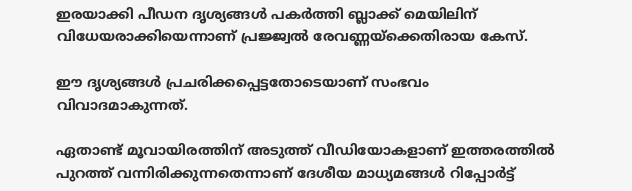ഇരയാക്കി പീഡന ദൃശ്യങ്ങള്‍ പകര്‍ത്തി ബ്ലാക്ക് മെയിലിന് വിധേയരാക്കിയെന്നാണ് പ്രജ്ജ്വല്‍ രേവണ്ണയ്‌ക്കെതിരായ കേസ്.

ഈ ദൃശ്യങ്ങള്‍ പ്രചരിക്കപ്പെട്ടതോടെയാണ് സംഭവം വിവാദമാകുന്നത്.

ഏതാണ്ട് മൂവായിരത്തിന് അടുത്ത് വീഡിയോകളാണ് ഇത്തരത്തില്‍ പുറത്ത് വന്നിരിക്കുന്നതെന്നാണ് ദേശീയ മാധ്യമങ്ങള്‍ റിപ്പോര്‍ട്ട്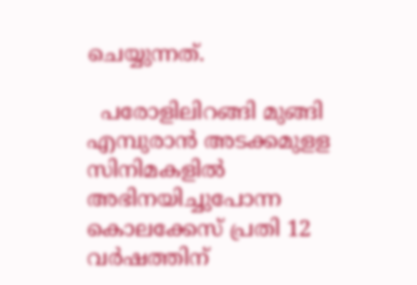ചെയ്യുന്നത്.

  പരോളിലിറങ്ങി മുങ്ങി എമ്പുരാൻ അടക്കമുളള സിനിമകളിൽ അഭിനയിച്ചുപോന്ന കൊലക്കേസ് പ്രതി 12 വർഷത്തിന്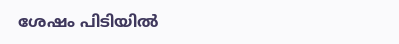ശേഷം പിടിയിൽ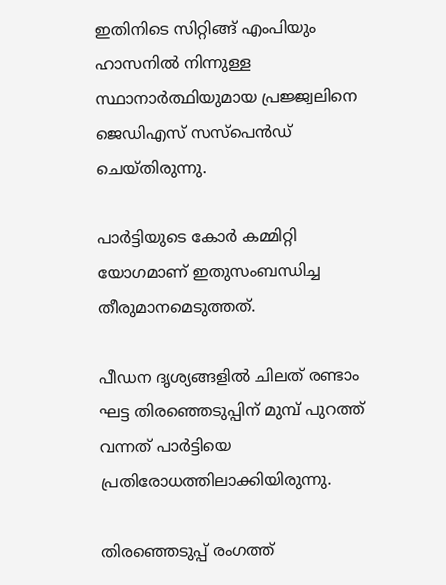ഇതിനിടെ സിറ്റിങ്ങ് എംപിയും ഹാസനില്‍ നിന്നുള്ള സ്ഥാനാര്‍ത്ഥിയുമായ പ്രജ്ജ്വലിനെ ജെഡിഎസ് സസ്‌പെന്‍ഡ് ചെയ്തിരുന്നു.

പാര്‍ട്ടിയുടെ കോര്‍ കമ്മിറ്റി യോഗമാണ് ഇതുസംബന്ധിച്ച തീരുമാനമെടുത്തത്.

പീഡന ദൃശ്യങ്ങളില്‍ ചിലത് രണ്ടാം ഘട്ട തിരഞ്ഞെടുപ്പിന് മുമ്പ് പുറത്ത് വന്നത് പാര്‍ട്ടിയെ പ്രതിരോധത്തിലാക്കിയിരുന്നു.

തിരഞ്ഞെടുപ്പ് രംഗത്ത്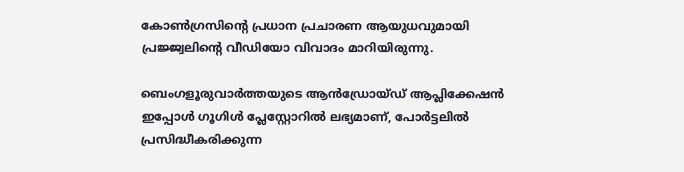കോണ്‍ഗ്രസിന്റെ പ്രധാന പ്രചാരണ ആയുധവുമായി പ്രജ്ജ്വലിന്റെ വീഡിയോ വിവാദം മാറിയിരുന്നു.

ബെംഗളൂരുവാർത്തയുടെ ആൻഡ്രോയ്ഡ് ആപ്ലിക്കേഷൻ ഇപ്പോൾ ഗൂഗിൾ പ്ലേസ്റ്റോറിൽ ലഭ്യമാണ്, പോർട്ടലിൽ പ്രസിദ്ധീകരിക്കുന്ന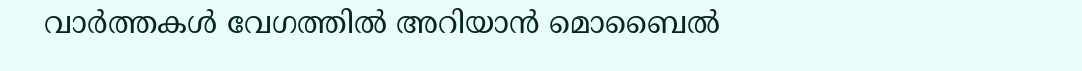വാർത്തകൾ വേഗത്തിൽ അറിയാൻ മൊബൈൽ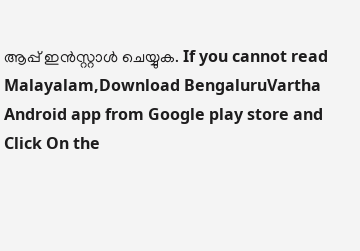ആപ്പ് ഇൻസ്റ്റാൾ ചെയ്യുക. If you cannot read Malayalam,Download BengaluruVartha Android app from Google play store and Click On the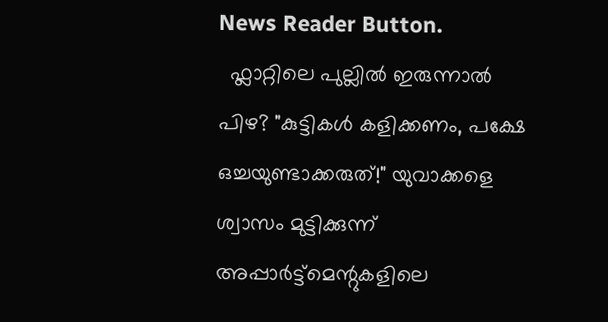News Reader Button.
  ഫ്ലാറ്റിലെ പുല്ലിൽ ഇരുന്നാൽ പിഴ? "കുട്ടികൾ കളിക്കണം, പക്ഷേ ഒച്ചയുണ്ടാക്കരുത്!" യുവാക്കളെ ശ്വാസം മുട്ടിക്കുന്ന് അപ്പാർട്ട്മെന്റുകളിലെ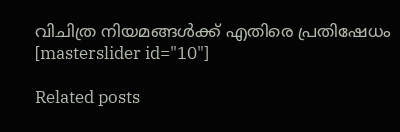വിചിത്ര നിയമങ്ങൾക്ക് എതിരെ പ്രതിഷേധം
[masterslider id="10"]

Related posts